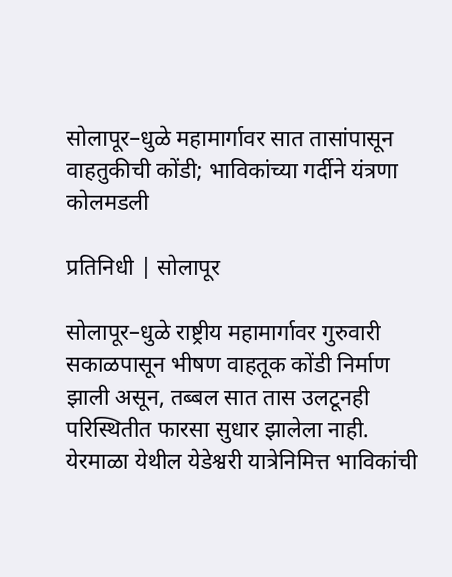सोलापूर–धुळे महामार्गावर सात तासांपासून वाहतुकीची कोंडी; भाविकांच्या गर्दीने यंत्रणा कोलमडली

प्रतिनिधी | सोलापूर

सोलापूर–धुळे राष्ट्रीय महामार्गावर गुरुवारी सकाळपासून भीषण वाहतूक कोंडी निर्माण झाली असून, तब्बल सात तास उलटूनही परिस्थितीत फारसा सुधार झालेला नाही. येरमाळा येथील येडेश्वरी यात्रेनिमित्त भाविकांची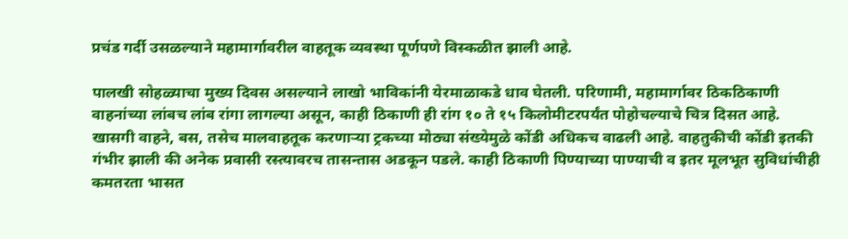प्रचंड गर्दी उसळल्याने महामार्गावरील वाहतूक व्यवस्था पूर्णपणे विस्कळीत झाली आहे.

पालखी सोहळ्याचा मुख्य दिवस असल्याने लाखो भाविकांनी येरमाळाकडे धाव घेतली. परिणामी, महामार्गावर ठिकठिकाणी वाहनांच्या लांबच लांब रांगा लागल्या असून, काही ठिकाणी ही रांग १० ते १५ किलोमीटरपर्यंत पोहोचल्याचे चित्र दिसत आहे. खासगी वाहने, बस, तसेच मालवाहतूक करणाऱ्या ट्रकच्या मोठ्या संख्येमुळे कोंडी अधिकच वाढली आहे. वाहतुकीची कोंडी इतकी गंभीर झाली की अनेक प्रवासी रस्त्यावरच तासन्तास अडकून पडले. काही ठिकाणी पिण्याच्या पाण्याची व इतर मूलभूत सुविधांचीही कमतरता भासत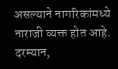असल्याने नागरिकांमध्ये नाराजी व्यक्त होत आहे.  दरम्यान,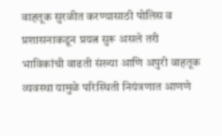वाहतूक सुरळीत करण्यासाठी पोलिस व प्रशासनाकडून प्रयत्न सुरू असले तरी भाविकांची वाढती संख्या आणि अपुरी वाहतूक व्यवस्था यामुळे परिस्थिती नियंत्रणात आणणे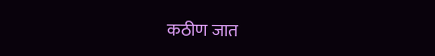कठीण जात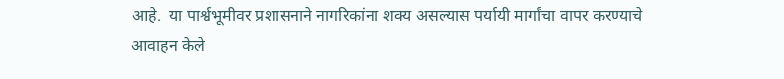आहे.  या पार्श्वभूमीवर प्रशासनाने नागरिकांना शक्य असल्यास पर्यायी मार्गांचा वापर करण्याचे आवाहन केले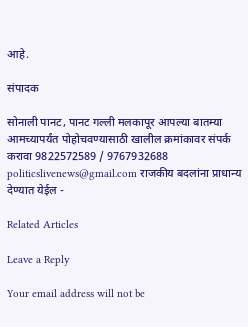आहे.

संपादक

सोनाली पानट, पानट गल्ली मलकापूर आपल्या बातम्या आमच्यापर्यंत पोहोचवण्यासाठी खालील क्रमांकावर संपर्क करावा 9822572589 / 9767932688 politicslivenews@gmail.com राजकीय बदलांना प्राधान्य देण्यात येईल -

Related Articles

Leave a Reply

Your email address will not be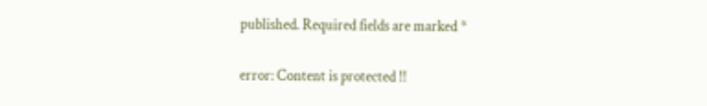published. Required fields are marked *

error: Content is protected !!